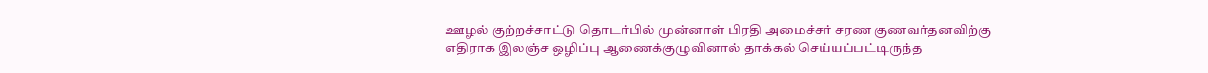ஊழல் குற்றச்சாட்டு தொடர்பில் முன்னாள் பிரதி அமைச்சர் சரண குணவர்தனவிற்கு எதிராக இலஞ்ச ஒழிப்பு ஆணைக்குழுவினால் தாக்கல் செய்யப்பட்டிருந்த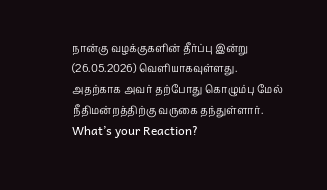நான்கு வழக்குகளின் தீர்ப்பு இன்று (26.05.2026) வௌியாகவுள்ளது.
அதற்காக அவர் தற்போது கொழும்பு மேல் நீதிமன்றத்திற்கு வருகை தந்துள்ளார்.
What’s your Reaction?